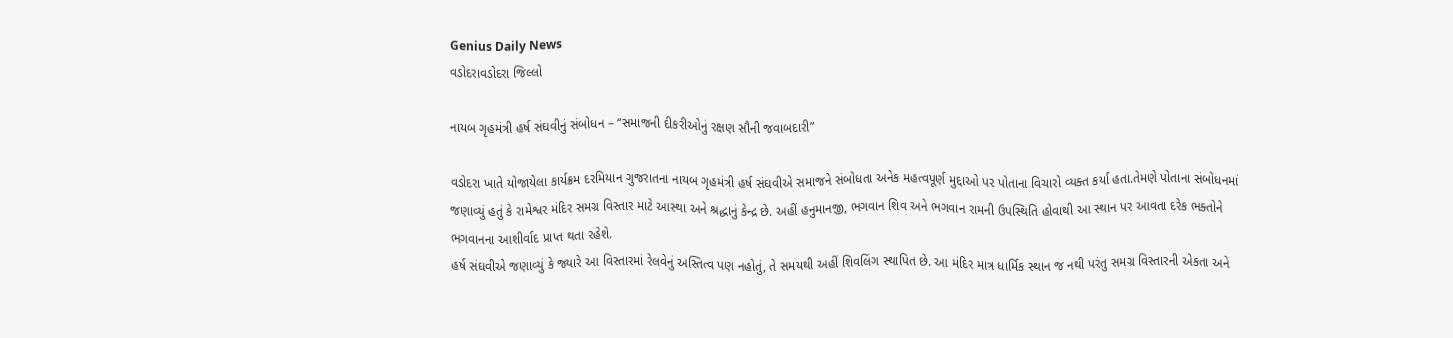Genius Daily News
વડોદરાવડોદરા જિલ્લો

નાયબ ગૃહમંત્રી હર્ષ સંઘવીનું સંબોધન – “સમાજની દીકરીઓનું રક્ષણ સૌની જવાબદારી”

વડોદરા ખાતે યોજાયેલા કાર્યક્રમ દરમિયાન ગુજરાતના નાયબ ગૃહમંત્રી હર્ષ સંઘવીએ સમાજને સંબોધતા અનેક મહત્વપૂર્ણ મુદ્દાઓ પર પોતાના વિચારો વ્યક્ત કર્યા હતા.તેમણે પોતાના સંબોધનમાં જણાવ્યું હતું કે રામેશ્વર મંદિર સમગ્ર વિસ્તાર માટે આસ્થા અને શ્રદ્ધાનું કેન્દ્ર છે. અહીં હનુમાનજી, ભગવાન શિવ અને ભગવાન રામની ઉપસ્થિતિ હોવાથી આ સ્થાન પર આવતા દરેક ભક્તોને ભગવાનના આશીર્વાદ પ્રાપ્ત થતા રહેશે.
હર્ષ સંઘવીએ જણાવ્યું કે જ્યારે આ વિસ્તારમાં રેલવેનું અસ્તિત્વ પણ નહોતું, તે સમયથી અહીં શિવલિંગ સ્થાપિત છે. આ મંદિર માત્ર ધાર્મિક સ્થાન જ નથી પરંતુ સમગ્ર વિસ્તારની એકતા અને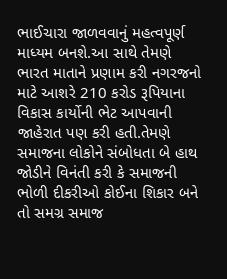ભાઈચારા જાળવવાનું મહત્વપૂર્ણ માધ્યમ બનશે.આ સાથે તેમણે ભારત માતાને પ્રણામ કરી નગરજનો માટે આશરે 210 કરોડ રૂપિયાના વિકાસ કાર્યોની ભેટ આપવાની જાહેરાત પણ કરી હતી.તેમણે સમાજના લોકોને સંબોધતા બે હાથ જોડીને વિનંતી કરી કે સમાજની ભોળી દીકરીઓ કોઈના શિકાર બને તો સમગ્ર સમાજ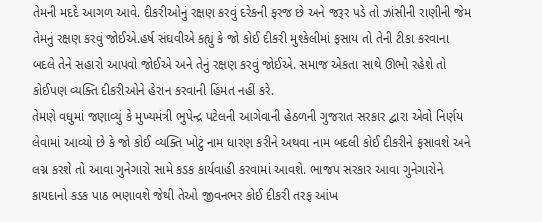તેમની મદદે આગળ આવે. દીકરીઓનું રક્ષણ કરવું દરેકની ફરજ છે અને જરૂર પડે તો ઝાંસીની રાણીની જેમ તેમનું રક્ષણ કરવું જોઈએ.હર્ષ સંઘવીએ કહ્યું કે જો કોઈ દીકરી મુશ્કેલીમાં ફસાય તો તેની ટીકા કરવાના બદલે તેને સહારો આપવો જોઈએ અને તેનું રક્ષણ કરવું જોઈએ. સમાજ એકતા સાથે ઊભો રહેશે તો કોઈપણ વ્યક્તિ દીકરીઓને હેરાન કરવાની હિંમત નહીં કરે.
તેમણે વધુમાં જણાવ્યું કે મુખ્યમંત્રી ભુપેન્દ્ર પટેલની આગેવાની હેઠળની ગુજરાત સરકાર દ્વારા એવો નિર્ણય લેવામાં આવ્યો છે કે જો કોઈ વ્યક્તિ ખોટું નામ ધારણ કરીને અથવા નામ બદલી કોઈ દીકરીને ફસાવશે અને લગ્ન કરશે તો આવા ગુનેગારો સામે કડક કાર્યવાહી કરવામાં આવશે. ભાજપ સરકાર આવા ગુનેગારોને કાયદાનો કડક પાઠ ભણાવશે જેથી તેઓ જીવનભર કોઈ દીકરી તરફ આંખ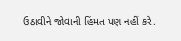ઉઠાવીને જોવાની હિંમત પણ નહીં કરે.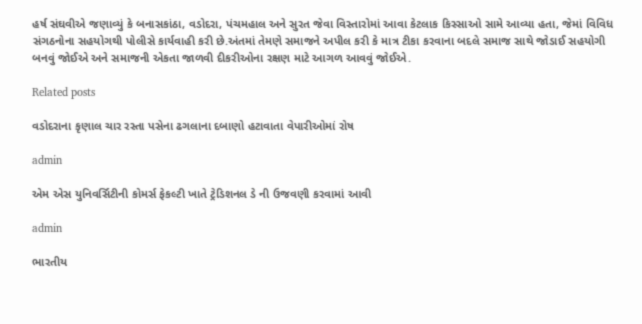હર્ષ સંઘવીએ જણાવ્યું કે બનાસકાંઠા, વડોદરા, પંચમહાલ અને સુરત જેવા વિસ્તારોમાં આવા કેટલાક કિસ્સાઓ સામે આવ્યા હતા, જેમાં વિવિધ સંગઠનોના સહયોગથી પોલીસે કાર્યવાહી કરી છે.અંતમાં તેમણે સમાજને અપીલ કરી કે માત્ર ટીકા કરવાના બદલે સમાજ સાથે જોડાઈ સહયોગી બનવું જોઈએ અને સમાજની એકતા જાળવી દીકરીઓના રક્ષણ માટે આગળ આવવું જોઈએ.

Related posts

વડોદરાના કૃણાલ ચાર રસ્તા પસેના ઢગલાના દબાણો હટાવાતા વેપારીઓમાં રોષ

admin

એમ એસ યુનિવર્સિટીની કોમર્સ ફેકલ્ટી ખાતે ટ્રેડિશનલ ડે ની ઉજવણી કરવામાં આવી

admin

ભારતીય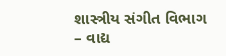શાસ્ત્રીય સંગીત વિભાગ – વાદ્ય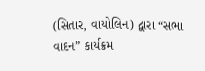(સિતાર, વાયોલિન) દ્વારા “સભા વાદન” કાર્યક્રમ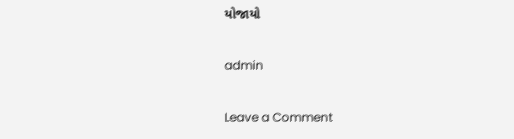યોજાયો

admin

Leave a Comment